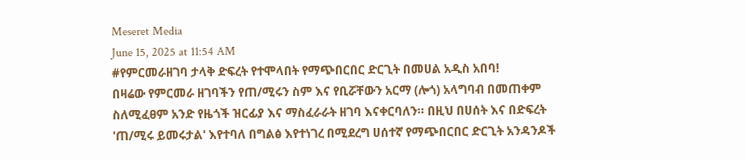Meseret Media
June 15, 2025 at 11:54 AM
#የምርመራዘገባ ታላቅ ድፍረት የተሞላበት የማጭበርበር ድርጊት በመሀል አዲስ አበባ!
በዛሬው የምርመራ ዘገባችን የጠ/ሚሩን ስም እና የቢሯቸውን አርማ (ሎጎ) አላግባብ በመጠቀም ስለሚፈፀም አንድ የዜጎች ዝርፊያ እና ማስፈራራት ዘገባ እናቀርባለን። በዚህ በሀሰት እና በድፍረት 'ጠ/ሚሩ ይመሩታል' እየተባለ በግልፅ እየተነገረ በሚደረግ ሀሰተኛ የማጭበርበር ድርጊት አንዳንዶች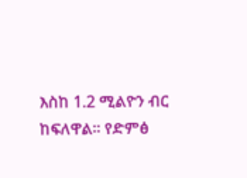እስከ 1.2 ሚልዮን ብር ከፍለዋል። የድምፅ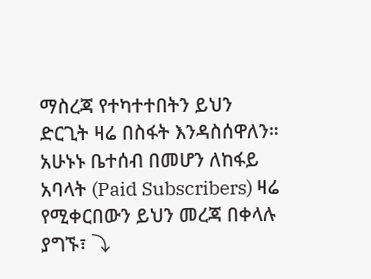ማስረጃ የተካተተበትን ይህን ድርጊት ዛሬ በስፋት እንዳስሰዋለን።
አሁኑኑ ቤተሰብ በመሆን ለከፋይ አባላት (Paid Subscribers) ዛሬ የሚቀርበውን ይህን መረጃ በቀላሉ ያግኙ፣ ⤵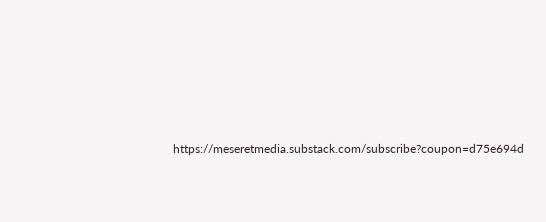https://meseretmedia.substack.com/subscribe?coupon=d75e694d